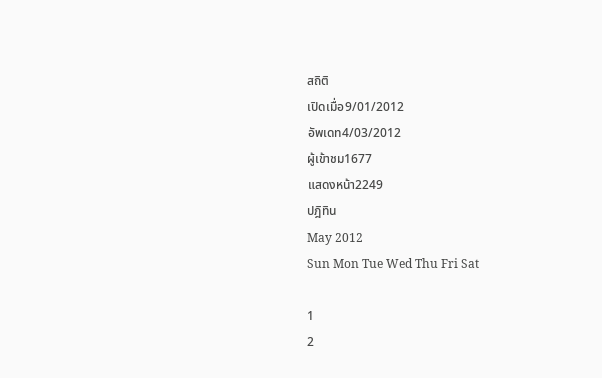สถิติ
เปิดเมื่อ9/01/2012
อัพเดท4/03/2012
ผู้เข้าชม1677
แสดงหน้า2249
ปฎิทิน
May 2012
Sun Mon Tue Wed Thu Fri Sat

1
2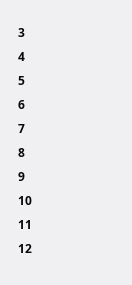3
4
5
6
7
8
9
10
11
12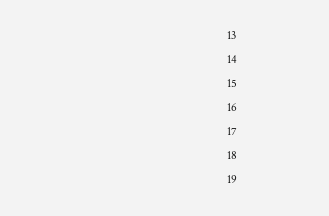13
14
15
16
17
18
19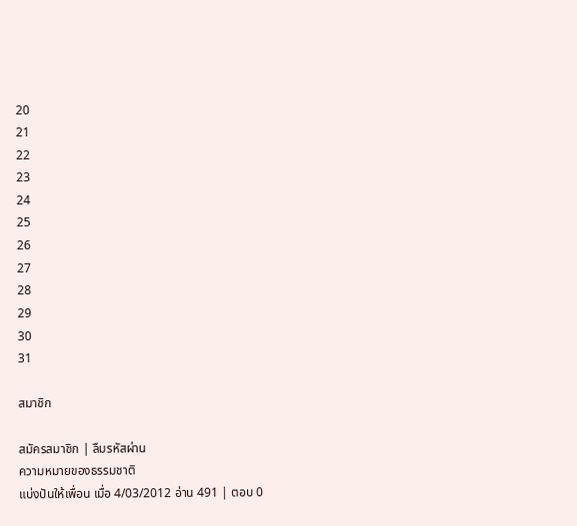20
21
22
23
24
25
26
27
28
29
30
31

สมาชิก

สมัครสมาชิก | ลืมรหัสผ่าน
ความหมายของธรรมชาติ
แบ่งปันให้เพื่อน เมื่อ 4/03/2012 อ่าน 491 | ตอบ 0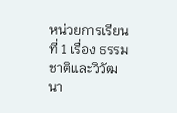หน่วยการเรียนที่ 1 เรื่อง ธรรมชาติและวิวัฒนา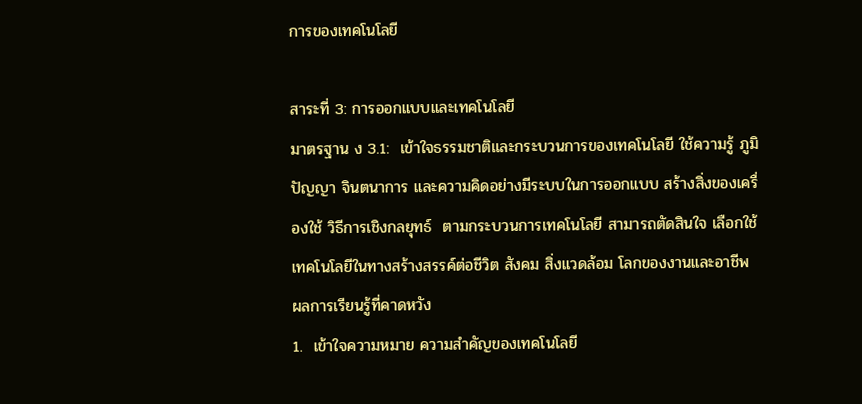การของเทคโนโลยี

สาระที่ 3: การออกแบบและเทคโนโลยี
มาตรฐาน ง 3.1:  เข้าใจธรรมชาติและกระบวนการของเทคโนโลยี ใช้ความรู้ ภูมิปัญญา จินตนาการ และความคิดอย่างมีระบบในการออกแบบ สร้างสิ่งของเครื่องใช้ วิธีการเชิงกลยุทธ์  ตามกระบวนการเทคโนโลยี สามารถตัดสินใจ เลือกใช้เทคโนโลยีในทางสร้างสรรค์ต่อชีวิต สังคม สิ่งแวดล้อม โลกของงานและอาชีพ
ผลการเรียนรู้ที่คาดหวัง
1.  เข้าใจความหมาย ความสำคัญของเทคโนโลยี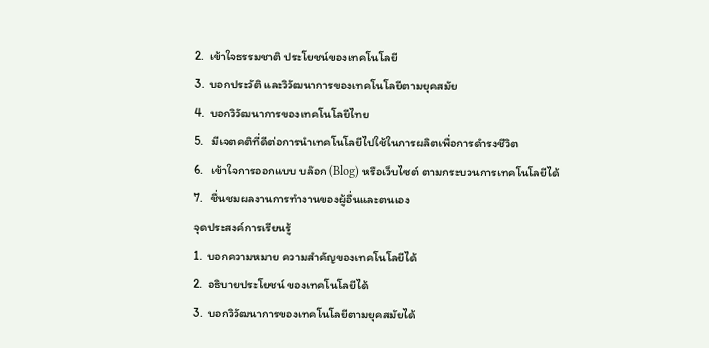2.  เข้าใจธรรมชาติ ประโยชน์ของเทคโนโลยี
3.  บอกประวัติ และวิวัฒนาการของเทคโนโลยีตามยุคสมัย
4.  บอกวิวัฒนาการของเทคโนโลยีไทย
5.   มีเจตคติที่ดีต่อการนำเทคโนโลยีไปใช้ในการผลิตเพื่อการดำรงชีวิต
6.   เข้าใจการออกแบบ บล๊อก (Blog) หรือเว็บไซต์ ตามกระบวนการเทคโนโลยีได้
7.   ชื่นชมผลงานการทำงานของผู้อื่นและตนเอง
จุดประสงค์การเรียนรู้
1.  บอกความหมาย ความสำคัญของเทคโนโลยีได้
2.  อธิบายประโยชน์ ของเทคโนโลยีได้
3.  บอกวิวัฒนาการของเทคโนโลยีตามยุคสมัยได้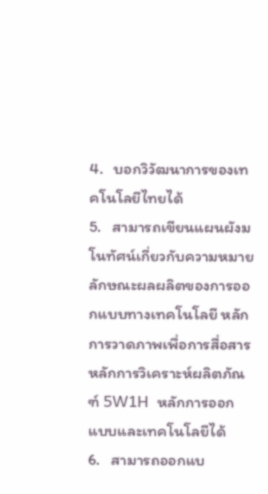4.   บอกวิวัฒนาการของเทคโนโลยีไทยได้
5.   สามารถเขียนแผนผังมโนทัศน์เกี่ยวกับความหมาย ลักษณะผลผลิตของการออกแบบทางเทคโนโลยี หลักการวาดภาพเพื่อการสื่อสาร หลักการวิเคราะห์ผลิตภัณฑ์ 5W1H  หลักการออกแบบและเทคโนโลยีได้
6.   สามารถออกแบ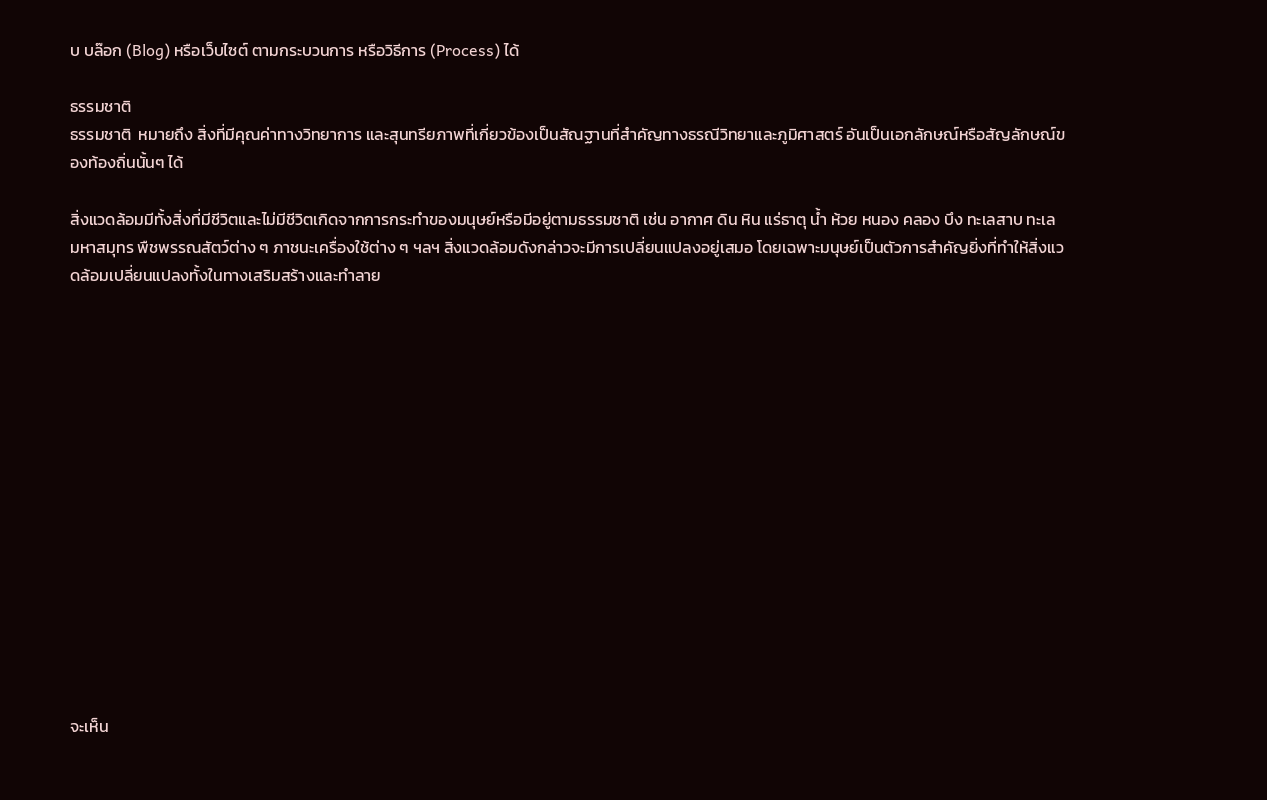บ บล๊อก (Blog) หรือเว็บไซต์ ตามกระบวนการ หรือวิธีการ (Process) ได้

ธรรมชาติ
ธรรมชาติ  หมายถึง สิ่งที่มีคุณค่าทางวิทยาการ และสุนทรียภาพที่เกี่ยวข้องเป็นสัณฐานที่สำคัญทางธรณีวิทยาและภูมิศาสตร์ อันเป็นเอกลักษณ์หรือสัญลักษณ์ของท้องถิ่นนั้นๆ ได้

สิ่งแวดล้อมมีทั้งสิ่งที่มีชีวิตและไม่มีชีวิตเกิดจากการกระทำของมนุษย์หรือมีอยู่ตามธรรมชาติ เช่น อากาศ ดิน หิน แร่ธาตุ น้ำ ห้วย หนอง คลอง บึง ทะเลสาบ ทะเล มหาสมุทร พืชพรรณสัตว์ต่าง ๆ ภาชนะเครื่องใช้ต่าง ๆ ฯลฯ สิ่งแวดล้อมดังกล่าวจะมีการเปลี่ยนแปลงอยู่เสมอ โดยเฉพาะมนุษย์เป็นตัวการสำคัญยิ่งที่ทำให้สิ่งแวดล้อมเปลี่ยนแปลงทั้งในทางเสริมสร้างและทำลาย















จะเห็น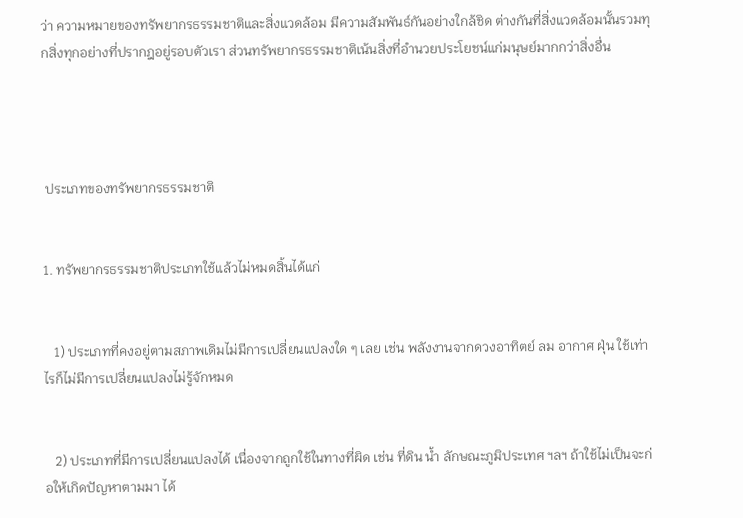ว่า ความหมายของทรัพยากรธรรมชาติและสิ่งแวดล้อม มีความสัมพันธ์กันอย่างใกล้ชิด ต่างกันที่สิ่งแวดล้อมนั้นรวมทุกสิ่งทุกอย่างที่ปรากฎอยู่รอบตัวเรา ส่วนทรัพยากรธรรมชาติเน้นสิ่งที่อำนวยประโยชน์แก่มนุษย์มากกว่าสิ่งอื่น




 ประเภทของทรัพยากรธรรมชาติ


1. ทรัพยากรธรรมชาติประเภทใช้แล้วไม่หมดสิ้นได้แก่


   1) ประเภทที่คงอยู่ตามสภาพเดิมไม่มีการเปลี่ยนแปลงใด ๆ เลย เช่น พลังงานจากดวงอาทิตย์ ลม อากาศ ฝุ่น ใช้เท่าไรก็ไม่มีการเปลี่ยนแปลงไม่รู้จักหมด


   2) ประเภทที่มีการเปลี่ยนแปลงได้ เนื่องจากถูกใช้ในทางที่ผิด เช่น ที่ดิน น้ำ ลักษณะภูมิประเทศ ฯลฯ ถ้าใช้ไม่เป็นจะก่อให้เกิดปัญหาตามมา ได้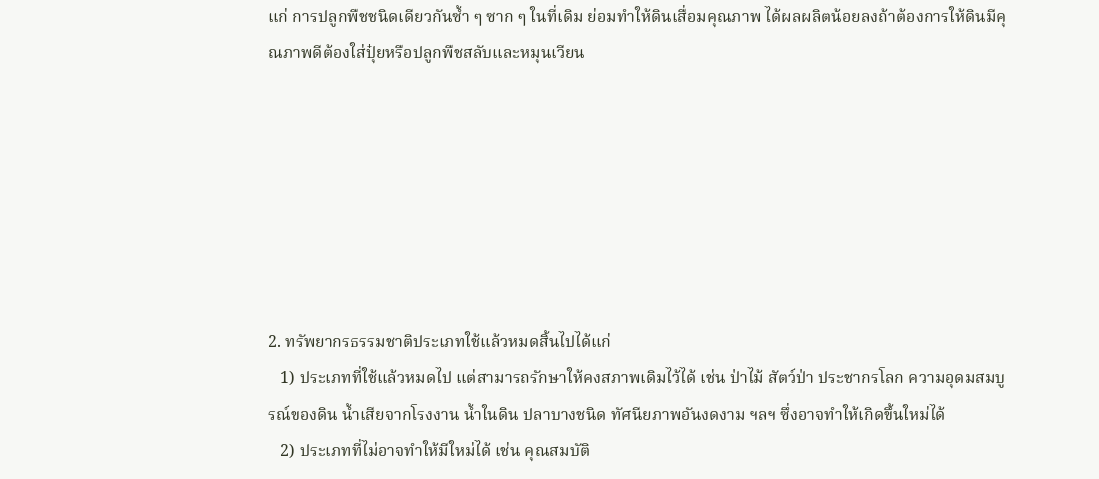แก่ การปลูกพืชชนิดเดียวกันซ้ำ ๆ ซาก ๆ ในที่เดิม ย่อมทำให้ดินเสื่อมคุณภาพ ได้ผลผลิตน้อยลงถ้าต้องการให้ดินมีคุณภาพดีต้องใส่ปุ๋ยหรือปลูกพืชสลับและหมุนเวียน







2. ทรัพยากรธรรมชาติประเภทใช้แล้วหมดสิ้นไปได้แก่
   1) ประเภทที่ใช้แล้วหมดไป แต่สามารถรักษาให้คงสภาพเดิมไว้ได้ เช่น ป่าไม้ สัตว์ป่า ประชากรโลก ความอุดมสมบูรณ์ของดิน น้ำเสียจากโรงงาน น้ำในดิน ปลาบางชนิด ทัศนียภาพอันงดงาม ฯลฯ ซึ่งอาจทำให้เกิดขึ้นใหม่ได้
   2) ประเภทที่ไม่อาจทำให้มีใหม่ได้ เช่น คุณสมบัติ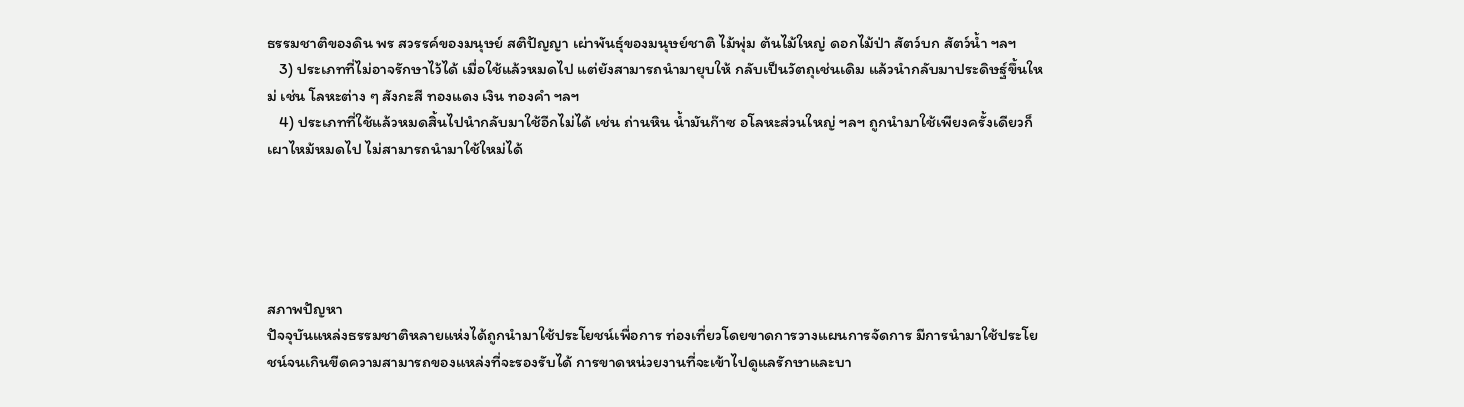ธรรมชาติของดิน พร สวรรค์ของมนุษย์ สติปัญญา เผ่าพันธุ์ของมนุษย์ชาติ ไม้พุ่ม ต้นไม้ใหญ่ ดอกไม้ป่า สัตว์บก สัตว์น้ำ ฯลฯ
   3) ประเภทที่ไม่อาจรักษาไว้ได้ เมื่อใช้แล้วหมดไป แต่ยังสามารถนำมายุบให้ กลับเป็นวัตถุเช่นเดิม แล้วนำกลับมาประดิษฐ์ขึ้นใหม่ เช่น โลหะต่าง ๆ สังกะสี ทองแดง เงิน ทองคำ ฯลฯ
   4) ประเภทที่ใช้แล้วหมดสิ้นไปนำกลับมาใช้อีกไม่ได้ เช่น ถ่านหิน น้ำมันก๊าซ อโลหะส่วนใหญ่ ฯลฯ ถูกนำมาใช้เพียงครั้งเดียวก็เผาไหม้หมดไป ไม่สามารถนำมาใช้ใหม่ได้





สภาพปัญหา
ปัจจุบันแหล่งธรรมชาติหลายแห่งได้ถูกนำมาใช้ประโยชน์เพื่อการ ท่องเที่ยวโดยขาดการวางแผนการจัดการ มีการนำมาใช้ประโยชน์จนเกินขีดความสามารถของแหล่งที่จะรองรับได้ การขาดหน่วยงานที่จะเข้าไปดูแลรักษาและบา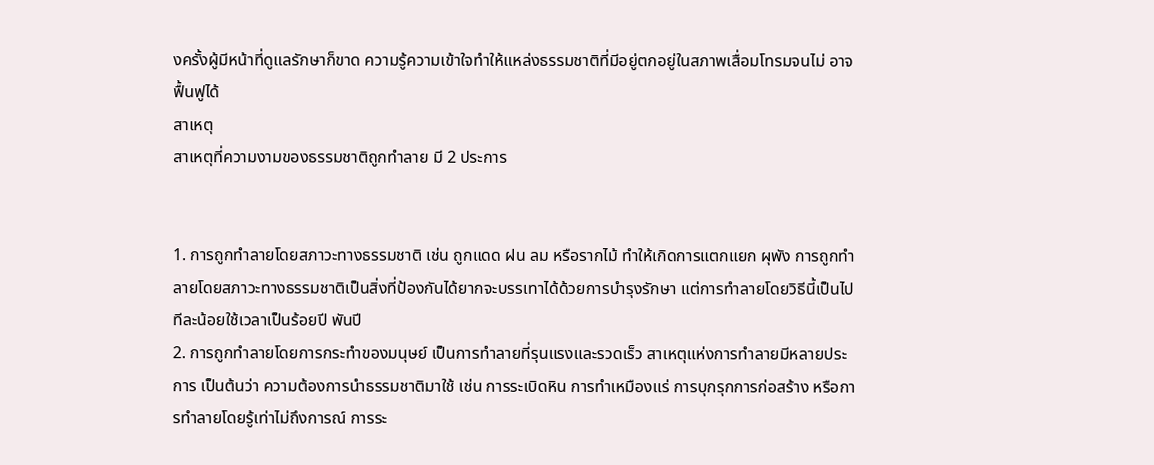งครั้งผู้มีหน้าที่ดูแลรักษาก็ขาด ความรู้ความเข้าใจทำให้แหล่งธรรมชาติที่มีอยู่ตกอยู่ในสภาพเสื่อมโทรมจนไม่ อาจฟื้นฟูได้
สาเหตุ
สาเหตุที่ความงามของธรรมชาติถูกทำลาย มี 2 ประการ


1. การถูกทำลายโดยสภาวะทางธรรมชาติ เช่น ถูกแดด ฝน ลม หรือรากไม้ ทำให้เกิดการแตกแยก ผุพัง การถูกทำลายโดยสภาวะทางธรรมชาติเป็นสิ่งที่ป้องกันได้ยากจะบรรเทาได้ด้วยการบำรุงรักษา แต่การทำลายโดยวิธีนี้เป็นไปทีละน้อยใช้เวลาเป็นร้อยปี พันปี
2. การถูกทำลายโดยการกระทำของมนุษย์ เป็นการทำลายที่รุนแรงและรวดเร็ว สาเหตุแห่งการทำลายมีหลายประการ เป็นต้นว่า ความต้องการนำธรรมชาติมาใช้ เช่น การระเบิดหิน การทำเหมืองแร่ การบุกรุกการก่อสร้าง หรือการทำลายโดยรู้เท่าไม่ถึงการณ์ การระ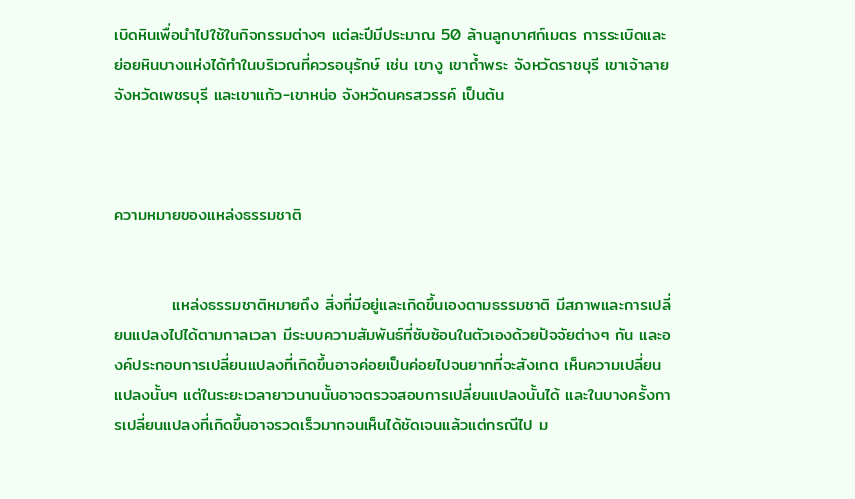เบิดหินเพื่อนำไปใช้ในกิจกรรมต่างๆ แต่ละปีมีประมาณ 50 ล้านลูกบาศก์เมตร การระเบิดและย่อยหินบางแห่งได้ทำในบริเวณที่ควรอนุรักษ์ เช่น เขางู เขาถ้ำพระ จังหวัดราชบุรี เขาเจ้าลาย จังหวัดเพชรบุรี และเขาแก้ว-เขาหน่อ จังหวัดนครสวรรค์ เป็นต้น



ความหมายของแหล่งธรรมชาติ


          แหล่งธรรมชาติหมายถึง สิ่งที่มีอยู่และเกิดขึ้นเองตามธรรมชาติ มีสภาพและการเปลี่ยนแปลงไปได้ตามกาลเวลา มีระบบความสัมพันธ์ที่ซับซ้อนในตัวเองด้วยปัจจัยต่างๆ กัน และองค์ประกอบการเปลี่ยนแปลงที่เกิดขึ้นอาจค่อยเป็นค่อยไปจนยากที่จะสังเกต เห็นความเปลี่ยนแปลงนั้นๆ แต่ในระยะเวลายาวนานนั้นอาจตรวจสอบการเปลี่ยนแปลงนั้นได้ และในบางครั้งการเปลี่ยนแปลงที่เกิดขึ้นอาจรวดเร็วมากจนเห็นได้ชัดเจนแล้วแต่กรณีไป ม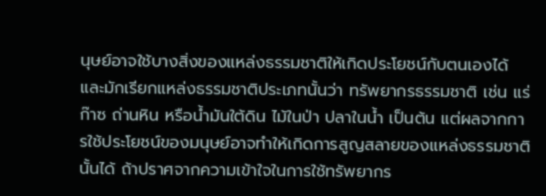นุษย์อาจใช้บางสิ่งของแหล่งธรรมชาติให้เกิดประโยชน์กับตนเองได้ และมักเรียกแหล่งธรรมชาติประเภทนั้นว่า ทรัพยากรธรรมชาติ เช่น แร่ ก๊าซ ถ่านหิน หรือน้ำมันใต้ดิน ไม้ในป่า ปลาในน้ำ เป็นต้น แต่ผลจากการใช้ประโยชน์ของมนุษย์อาจทำให้เกิดการสูญสลายของแหล่งธรรมชาตินั้นได้ ถ้าปราศจากความเข้าใจในการใช้ทรัพยากร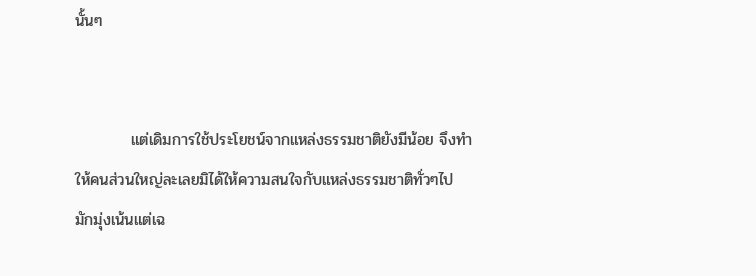นั้นๆ


          แต่เดิมการใช้ประโยชน์จากแหล่งธรรมชาติยังมีน้อย จึงทำให้คนส่วนใหญ่ละเลยมิได้ให้ความสนใจกับแหล่งธรรมชาติทั่วๆไป มักมุ่งเน้นแต่เฉ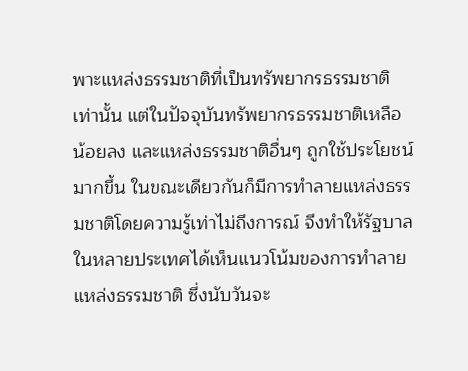พาะแหล่งธรรมชาติที่เป็นทรัพยากรธรรมชาติเท่านั้น แต่ในปัจจุบันทรัพยากรธรรมชาติเหลือน้อยลง และแหล่งธรรมชาติอื่นๆ ถูกใช้ประโยชน์มากขึ้น ในขณะเดียวกันก็มีการทำลายแหล่งธรรมชาติโดยความรู้เท่าไม่ถึงการณ์ จึงทำให้รัฐบาลในหลายประเทศได้เห็นแนวโน้มของการทำลายแหล่งธรรมชาติ ซึ่งนับวันจะ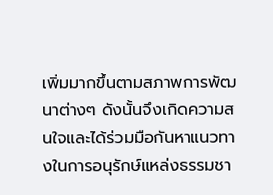เพิ่มมากขึ้นตามสภาพการพัฒนาต่างๆ ดังนั้นจึงเกิดความสนใจและได้ร่วมมือกันหาแนวทางในการอนุรักษ์แหล่งธรรมชา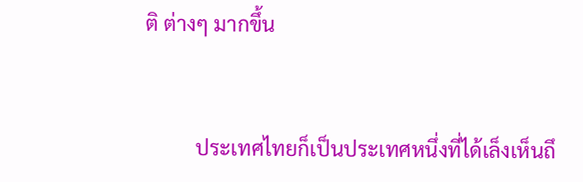ติ ต่างๆ มากขึ้น


          ประเทศไทยก็เป็นประเทศหนึ่งที่ได้เล็งเห็นถึ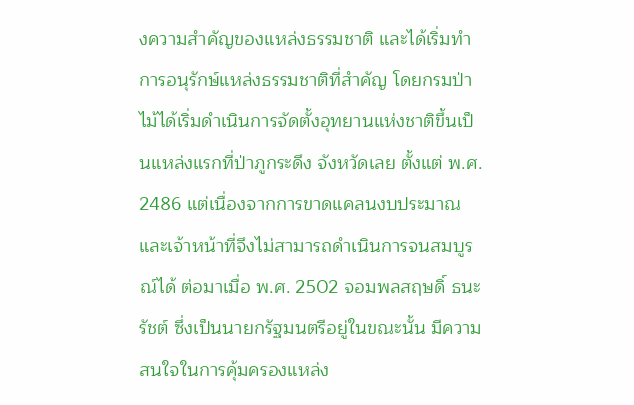งความสำคัญของแหล่งธรรมชาติ และได้เริ่มทำการอนุรักษ์แหล่งธรรมชาติที่สำคัญ โดยกรมป่าไม้ได้เริ่มดำเนินการจัดตั้งอุทยานแห่งชาติขึ้นเป็นแหล่งแรกที่ป่าภูกระดึง จังหวัดเลย ตั้งแต่ พ.ศ. 2486 แต่เนื่องจากการขาดแคลนงบประมาณและเจ้าหน้าที่จึงไม่สามารถดำเนินการจนสมบูรณ์ได้ ต่อมาเมื่อ พ.ศ. 2502 จอมพลสฤษดิ์ ธนะรัชต์ ซึ่งเป็นนายกรัฐมนตรีอยู่ในขณะนั้น มีความสนใจในการคุ้มครองแหล่ง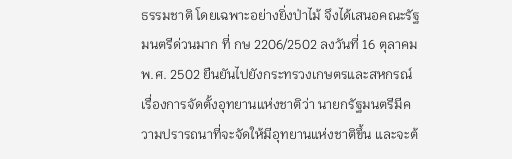ธรรมชาติ โดยเฉพาะอย่างยิ่งป่าไม้ จึงได้เสนอคณะรัฐมนตรีด่วนมาก ที่ กษ 2206/2502 ลงวันที่ 16 ตุลาคม พ.ศ. 2502 ยืนยันไปยังกระทรวงเกษตรและสหกรณ์ เรื่องการจัดตั้งอุทยานแห่งชาติว่า นายกรัฐมนตรีมีความปรารถนาที่จะจัดให้มีอุทยานแห่งชาติขึ้น และจะต้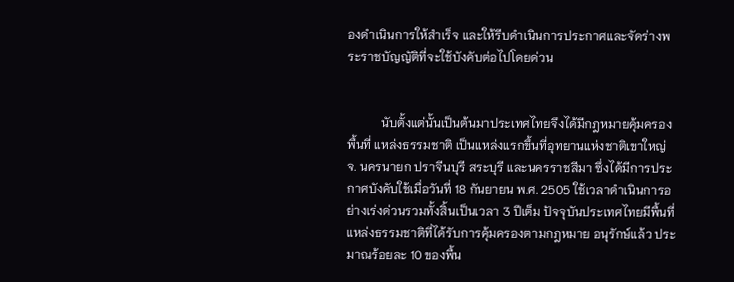องดำเนินการให้สำเร็จ และให้รีบดำเนินการประกาศและจัดร่างพระราชบัญญัติที่จะใช้บังคับต่อไปโดยด่วน


           นับตั้งแต่นั้นเป็นต้นมาประเทศไทยจึงได้มีกฎหมายคุ้มครองพื้นที่ แหล่งธรรมชาติ เป็นแหล่งแรกขึ้นที่อุทยานแห่งชาติเขาใหญ่ จ. นครนายก ปราจีนบุรี สระบุรี และนครราชสีมา ซึ่งได้มีการประกาศบังคับใช้เมื่อวันที่ 18 กันยายน พ.ศ. 2505 ใช้เวลาดำเนินการอย่างเร่งด่วนรวมทั้งสิ้นเป็นเวลา 3 ปีเต็ม ปัจจุบันประเทศไทยมีพื้นที่แหล่งธรรมชาติที่ได้รับการคุ้มครองตามกฎหมาย อนุรักษ์แล้ว ประมาณร้อยละ 10 ของพื้น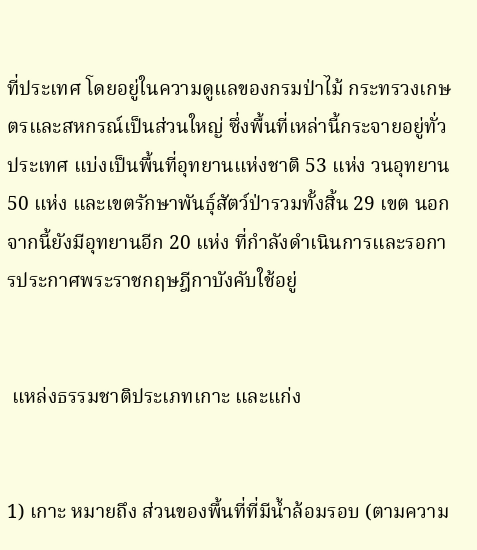ที่ประเทศ โดยอยู่ในความดูแลของกรมป่าไม้ กระทรวงเกษตรและสหกรณ์เป็นส่วนใหญ่ ซึ่งพื้นที่เหล่านี้กระจายอยู่ทั่วประเทศ แบ่งเป็นพื้นที่อุทยานแห่งชาติ 53 แห่ง วนอุทยาน 50 แห่ง และเขตรักษาพันธุ์สัตว์ป่ารวมทั้งสิ้น 29 เขต นอกจากนี้ยังมีอุทยานอีก 20 แห่ง ที่กำลังดำเนินการและรอการประกาศพระราชกฤษฎีกาบังคับใช้อยู่


 แหล่งธรรมชาติประเภทเกาะ และแก่ง


1) เกาะ หมายถึง ส่วนของพื้นที่ที่มีน้ำล้อมรอบ (ตามความ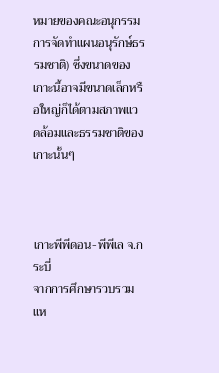หมายของคณะอนุกรรมการจัดทำแผนอนุรักษ์ธรรมชาติ) ซึ่งขนาดของเกาะนี้อาจมีขนาดเล็กหรือใหญ่ก็ได้ตามสภาพแวดล้อมและธรรมชาติของเกาะนั้นๆ



เกาะพีพีดอน-พีพีเล จ.กระบี่
จากการศึกษารวบรวมแห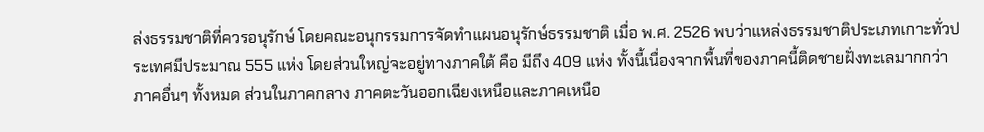ล่งธรรมชาติที่ควรอนุรักษ์ โดยคณะอนุกรรมการจัดทำแผนอนุรักษ์ธรรมชาติ เมื่อ พ.ศ. 2526 พบว่าแหล่งธรรมชาติประเภทเกาะทั่วประเทศมีประมาณ 555 แห่ง โดยส่วนใหญ่จะอยู่ทางภาคใต้ คือ มีถึง 409 แห่ง ทั้งนี้เนื่องจากพื้นที่ของภาคนี้ติดชายฝั่งทะเลมากกว่าภาคอื่นๆ ทั้งหมด ส่วนในภาคกลาง ภาคตะวันออกเฉียงเหนือและภาคเหนือ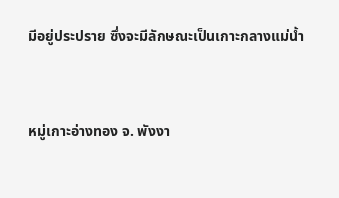มีอยู่ประปราย ซึ่งจะมีลักษณะเป็นเกาะกลางแม่น้ำ


หมู่เกาะอ่างทอง จ. พังงา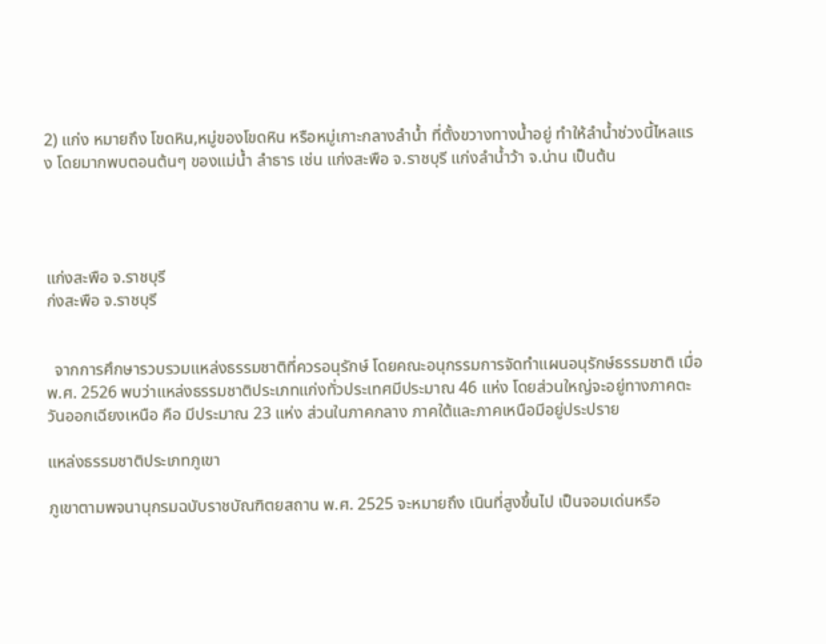2) แก่ง หมายถึง โขดหิน,หมู่ของโขดหิน หรือหมู่เกาะกลางลำน้ำ ที่ตั้งขวางทางน้ำอยู่ ทำให้ลำน้ำช่วงนี้ไหลแรง โดยมากพบตอนต้นๆ ของแม่น้ำ ลำธาร เช่น แก่งสะพือ จ.ราชบุรี แก่งลำน้ำว้า จ.น่าน เป็นต้น




แก่งสะพือ จ.ราชบุรี
ก่งสะพือ จ.ราชบุรี


  จากการศึกษารวบรวมแหล่งธรรมชาติที่ควรอนุรักษ์ โดยคณะอนุกรรมการจัดทำแผนอนุรักษ์ธรรมชาติ เมื่อ พ.ศ. 2526 พบว่าแหล่งธรรมชาติประเภทแก่งทั่วประเทศมีประมาณ 46 แห่ง โดยส่วนใหญ่จะอยู่ทางภาคตะวันออกเฉียงเหนือ คือ มีประมาณ 23 แห่ง ส่วนในภาคกลาง ภาคใต้และภาคเหนือมีอยู่ประปราย

แหล่งธรรมชาติประเภทภูเขา

ภูเขาตามพจนานุกรมฉบับราชบัณฑิตยสถาน พ.ศ. 2525 จะหมายถึง เนินที่สูงขึ้นไป เป็นจอมเด่นหรือ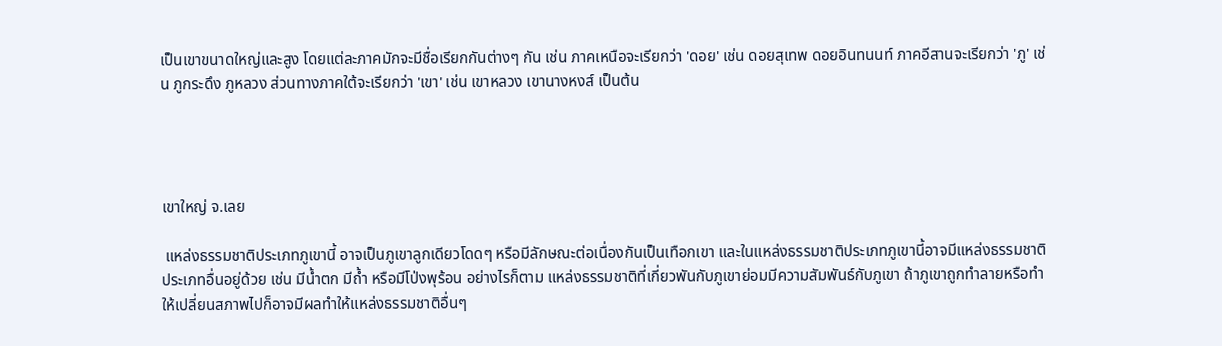เป็นเขาขนาดใหญ่และสูง โดยแต่ละภาคมักจะมีชื่อเรียกกันต่างๆ กัน เช่น ภาคเหนือจะเรียกว่า 'ดอย' เช่น ดอยสุเทพ ดอยอินทนนท์ ภาคอีสานจะเรียกว่า 'ภู' เช่น ภูกระดึง ภูหลวง ส่วนทางภาคใต้จะเรียกว่า 'เขา' เช่น เขาหลวง เขานางหงส์ เป็นต้น




เขาใหญ่ จ.เลย

 แหล่งธรรมชาติประเภทภูเขานี้ อาจเป็นภูเขาลูกเดียวโดดๆ หรือมีลักษณะต่อเนื่องกันเป็นเทือกเขา และในแหล่งธรรมชาติประเภทภูเขานี้อาจมีแหล่งธรรมชาติประเภทอื่นอยู่ด้วย เช่น มีน้ำตก มีถ้ำ หรือมีโป่งพุร้อน อย่างไรก็ตาม แหล่งธรรมชาติที่เกี่ยวพันกับภูเขาย่อมมีความสัมพันธ์กับภูเขา ถ้าภูเขาถูกทำลายหรือทำให้เปลี่ยนสภาพไปก็อาจมีผลทำให้แหล่งธรรมชาติอื่นๆ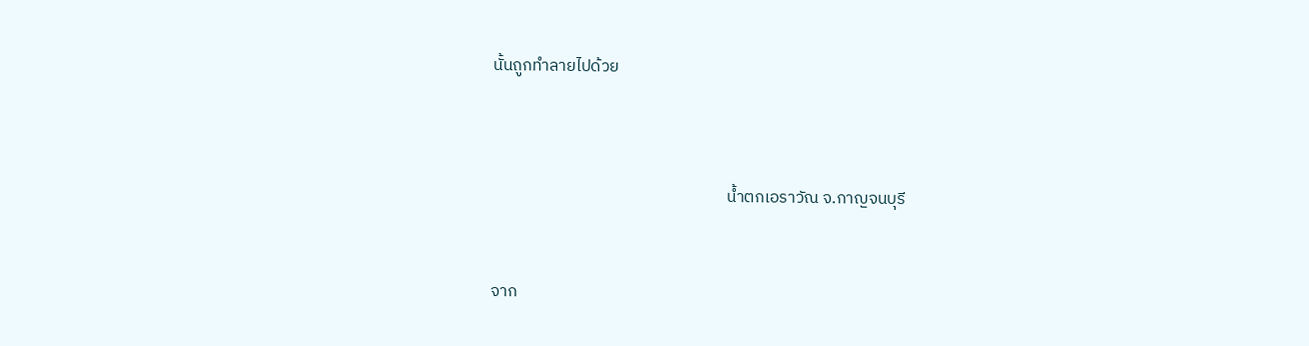นั้นถูกทำลายไปด้วย



                                                              น้ำตกเอราวัณ จ.กาญจนบุรี


จาก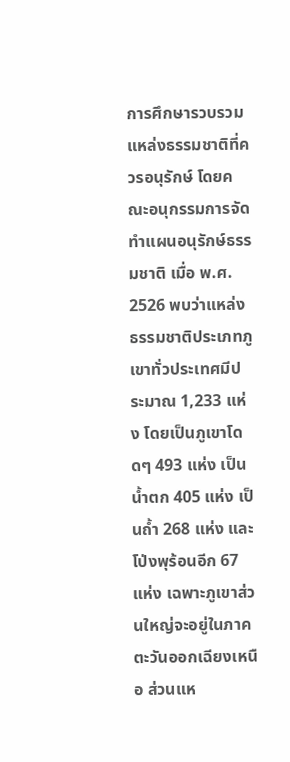การศึกษารวบรวมแหล่งธรรมชาติที่ควรอนุรักษ์ โดยคณะอนุกรรมการจัดทำแผนอนุรักษ์ธรรมชาติ เมื่อ พ.ศ. 2526 พบว่าแหล่งธรรมชาติประเภทภูเขาทั่วประเทศมีประมาณ 1,233 แห่ง โดยเป็นภูเขาโดดๆ 493 แห่ง เป็นน้ำตก 405 แห่ง เป็นถ้ำ 268 แห่ง และโป่งพุร้อนอีก 67 แห่ง เฉพาะภูเขาส่วนใหญ่จะอยู่ในภาคตะวันออกเฉียงเหนือ ส่วนแห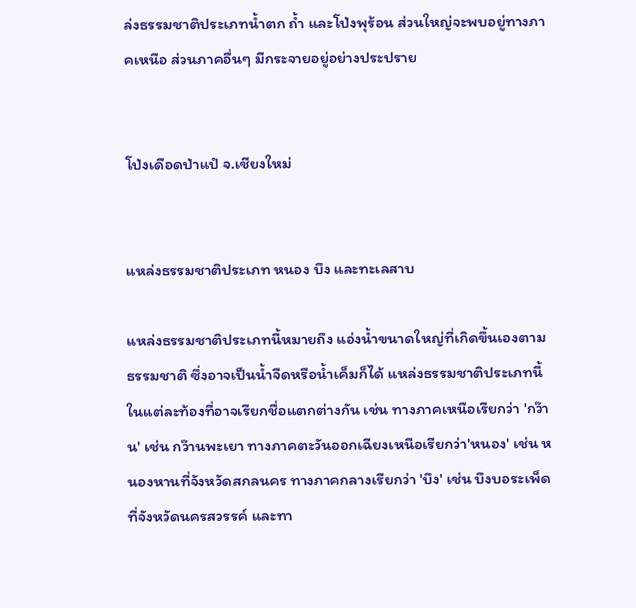ล่งธรรมชาติประเภทน้ำตก ถ้ำ และโป่งพุร้อน ส่วนใหญ่จะพบอยู่ทางภาคเหนือ ส่วนภาคอื่นๆ มีกระจายอยู่อย่างประปราย


โป่งเดือดป่าแปํ จ.เชียงใหม่


แหล่งธรรมชาติประเภท หนอง บึง และทะเลสาบ

แหล่งธรรมชาติประเภทนี้หมายถึง แอ่งน้ำขนาดใหญ่ที่เกิดขึ้นเองตามธรรมชาติ ซึ่งอาจเป็นน้ำจืดหรือน้ำเค็มก็ได้ แหล่งธรรมชาติประเภทนี้ในแต่ละท้องที่อาจเรียกชื่อแตกต่างกัน เช่น ทางภาคเหนือเรียกว่า 'กว๊าน' เช่น กว๊านพะเยา ทางภาคตะวันออกเฉียงเหนือเรียกว่า'หนอง' เช่น หนองหานที่จังหวัดสกลนคร ทางภาคกลางเรียกว่า 'บึง' เช่น บึงบอระเพ็ดที่จังหวัดนครสวรรค์ และทา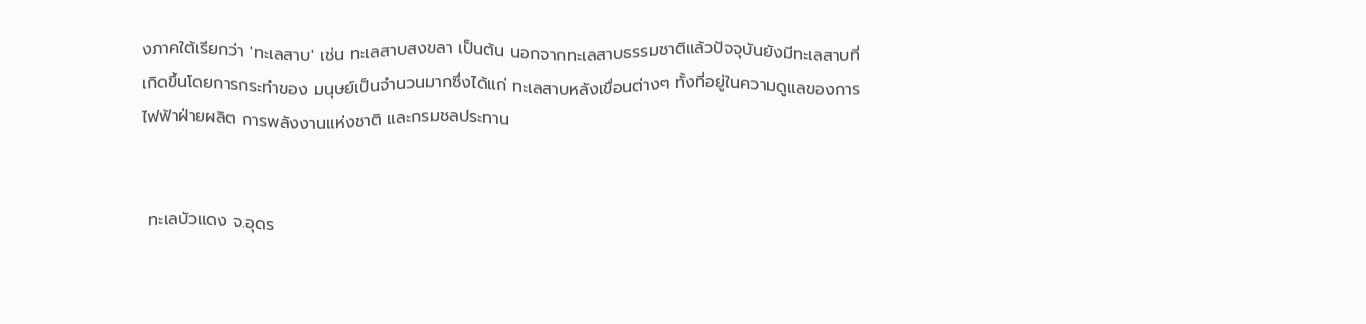งภาคใต้เรียกว่า 'ทะเลสาบ' เช่น ทะเลสาบสงขลา เป็นต้น นอกจากทะเลสาบธรรมชาติแล้วปัจจุบันยังมีทะเลสาบที่เกิดขึ้นโดยการกระทำของ มนุษย์เป็นจำนวนมากซึ่งได้แก่ ทะเลสาบหลังเขื่อนต่างๆ ทั้งที่อยู่ในความดูแลของการไฟฟ้าฝ่ายผลิต การพลังงานแห่งชาติ และกรมชลประทาน


 ทะเลบัวแดง จ.อุดร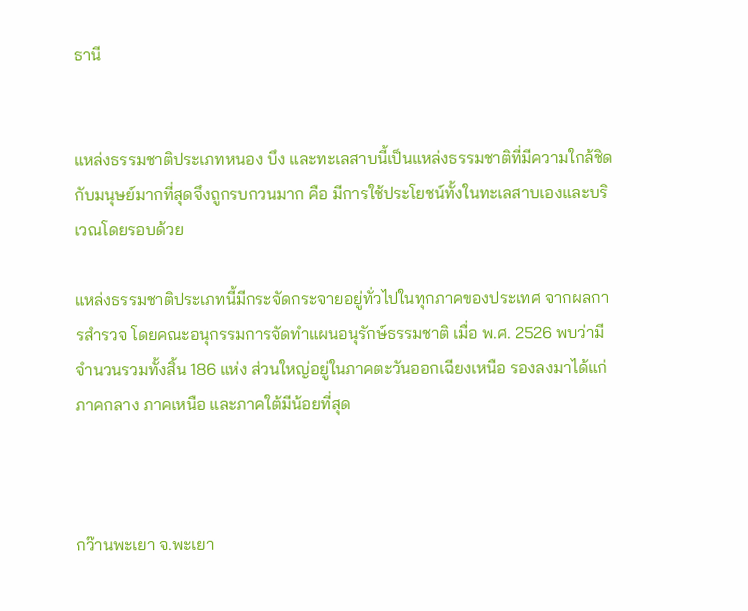ธานี


แหล่งธรรมชาติประเภทหนอง บึง และทะเลสาบนี้เป็นแหล่งธรรมชาติที่มีความใกล้ชิดกับมนุษย์มากที่สุดจึงถูกรบกวนมาก คือ มีการใช้ประโยชน์ทั้งในทะเลสาบเองและบริเวณโดยรอบด้วย

แหล่งธรรมชาติประเภทนี้มีกระจัดกระจายอยู่ทั่วไปในทุกภาคของประเทศ จากผลการสำรวจ โดยคณะอนุกรรมการจัดทำแผนอนุรักษ์ธรรมชาติ เมื่อ พ.ศ. 2526 พบว่ามีจำนวนรวมทั้งสิ้น 186 แห่ง ส่วนใหญ่อยู่ในภาคตะวันออกเฉียงเหนือ รองลงมาได้แก่ ภาคกลาง ภาคเหนือ และภาคใต้มีน้อยที่สุด



กว๊านพะเยา จ.พะเยา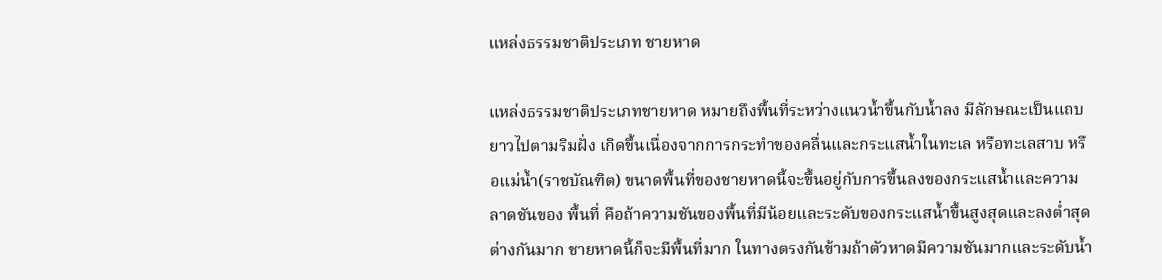แหล่งธรรมชาติประเภท ชายหาด

แหล่งธรรมชาติประเภทชายหาด หมายถึงพื้นที่ระหว่างแนวน้ำขึ้นกับน้ำลง มีลักษณะเป็นแถบยาวไปตามริมฝั่ง เกิดขึ้นเนื่องจากการกระทำของคลื่นและกระแสน้ำในทะเล หรือทะเลสาบ หรือแม่น้ำ(ราชบัณฑิต) ขนาดพื้นที่ของชายหาดนี้จะขึ้นอยู่กับการขึ้นลงของกระแสน้ำและความลาดชันของ พื้นที่ คือถ้าความชันของพื้นที่มีน้อยและระดับของกระแสน้ำขึ้นสูงสุดและลงต่ำสุดต่างกันมาก ชายหาดนี้ก็จะมีพื้นที่มาก ในทางตรงกันข้ามถ้าตัวหาดมีความชันมากและระดับน้ำ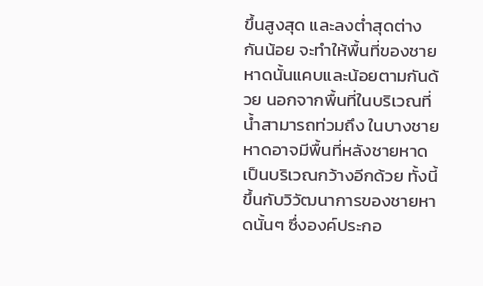ขึ้นสูงสุด และลงต่ำสุดต่างกันน้อย จะทำให้พื้นที่ของชายหาดนั้นแคบและน้อยตามกันด้วย นอกจากพื้นที่ในบริเวณที่น้ำสามารถท่วมถึง ในบางชายหาดอาจมีพื้นที่หลังชายหาดเป็นบริเวณกว้างอีกด้วย ทั้งนี้ขึ้นกับวิวัฒนาการของชายหาดนั้นๆ ซึ่งองค์ประกอ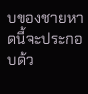บของชายหาดนี้จะประกอบด้ว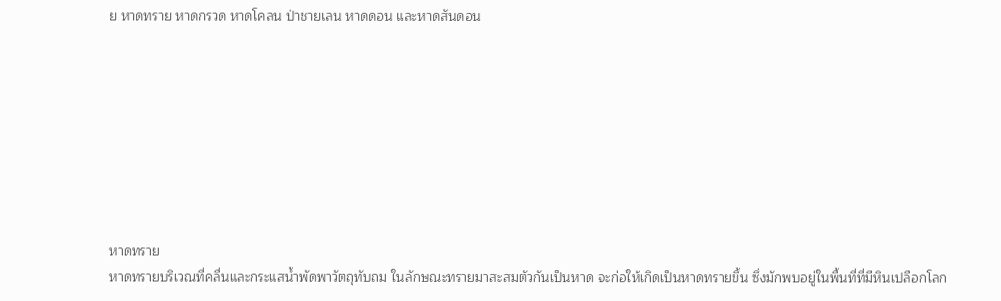ย หาดทราย หาดกรวด หาดโคลน ป่าชายเลน หาดดอน และหาดสันดอน








หาดทราย
หาดทรายบริเวณที่คลื่นและกระแสน้ำพัดพาวัตถุทับถม ในลักษณะทรายมาสะสมตัวกันเป็นหาด จะก่อให้เกิดเป็นหาดทรายขึ้น ซึ่งมักพบอยู่ในพื้นที่ที่มีหินเปลือกโลก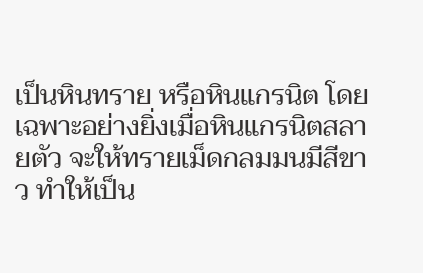เป็นหินทราย หรือหินแกรนิต โดยเฉพาะอย่างยิ่งเมื่อหินแกรนิตสลายตัว จะให้ทรายเม็ดกลมมนมีสีขาว ทำให้เป็น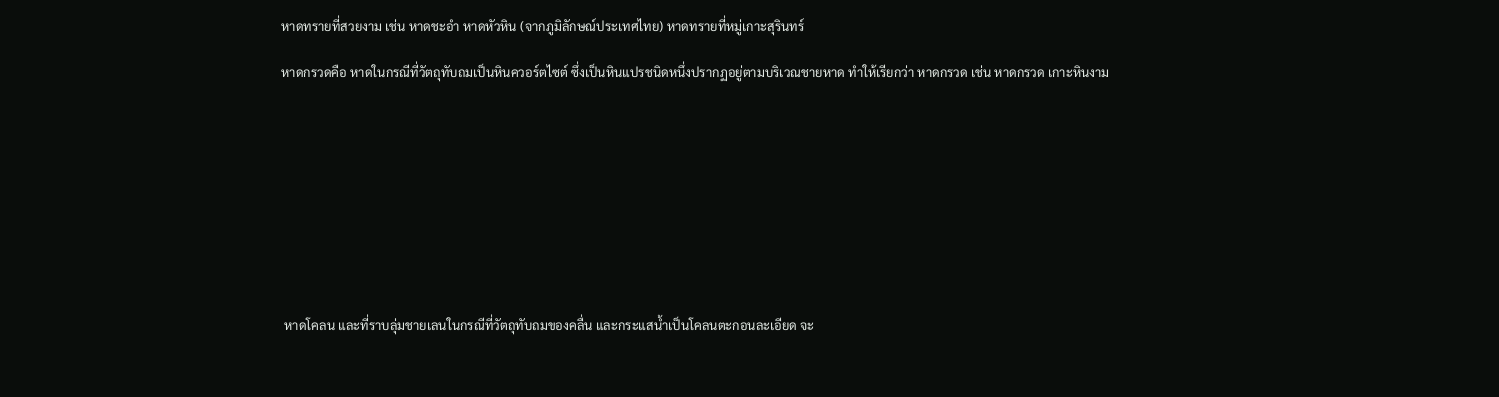หาดทรายที่สวยงาม เช่น หาดชะอำ หาดหัวหิน (จากภูมิลักษณ์ประเทศไทย) หาดทรายที่หมู่เกาะสุรินทร์

หาดกรวดคือ หาดในกรณีที่วัตถุทับถมเป็นหินควอร์ตไซต์ ซึ่งเป็นหินแปรชนิดหนึ่งปรากฏอยู่ตามบริเวณชายหาด ทำให้เรียกว่า หาดกรวด เช่น หาดกรวด เกาะหินงาม










 หาดโคลน และที่ราบลุ่มชายเลนในกรณีที่วัตถุทับถมของคลื่น และกระแสน้ำเป็นโคลนตะกอนละเอียด จะ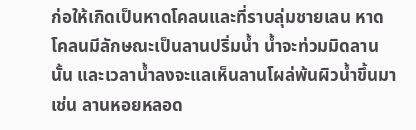ก่อให้เกิดเป็นหาดโคลนและที่ราบลุ่มชายเลน หาดโคลนมีลักษณะเป็นลานปริ่มน้ำ น้ำจะท่วมมิดลานนั้น และเวลาน้ำลงจะแลเห็นลานโผล่พ้นผิวน้ำขึ้นมา เช่น ลานหอยหลอด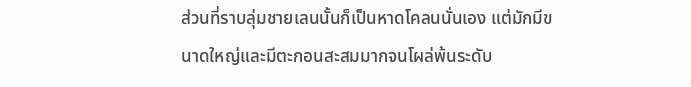ส่วนที่ราบลุ่มชายเลนนั้นก็เป็นหาดโคลนนั่นเอง แต่มักมีขนาดใหญ่และมีตะกอนสะสมมากจนโผล่พ้นระดับ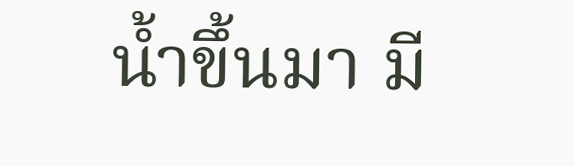น้ำขึ้นมา มี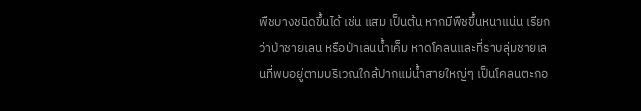พืชบางชนิดขึ้นได้ เช่น แสม เป็นต้น หากมีพืชขึ้นหนาแน่น เรียกว่าป่าชายเลน หรือป่าเลนน้ำเค็ม หาดโคลนและที่ราบลุ่มชายเลนที่พบอยู่ตามบริเวณใกล้ปากแม่น้ำสายใหญ่ๆ เป็นโคลนตะกอ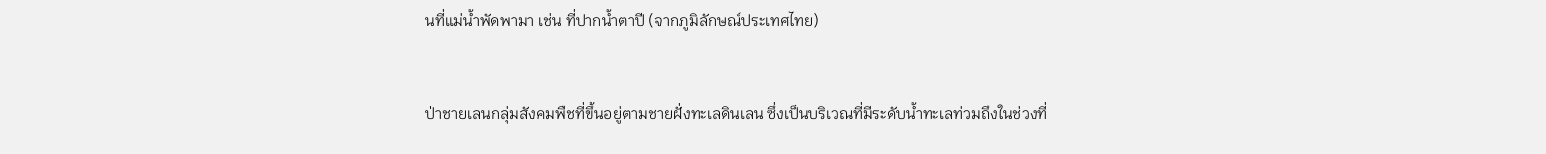นที่แม่น้ำพัดพามา เช่น ที่ปากน้ำตาปี (จากภูมิลักษณ์ประเทศไทย)


ป่าชายเลนกลุ่มสังคมพืชที่ขึ้นอยู่ตามชายฝั่งทะเลดินเลน ซึ่งเป็นบริเวณที่มีระดับน้ำทะเลท่วมถึงในช่วงที่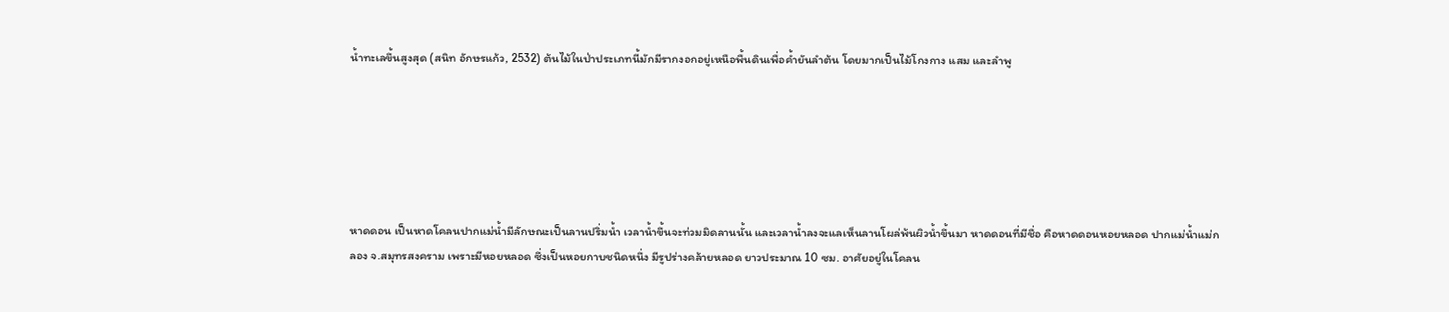น้ำทะเลขึ้นสูงสุด (สนิท อักษรแก้ว, 2532) ต้นไม้ในป่าประเภทนี้มักมีรากงอกอยู่เหนือพื้นดินเพื่อค้ำยันลำต้น โดยมากเป็นไม้โกงกาง แสม และลำพู






หาดดอน เป็นหาดโคลนปากแม่น้ำมีลักษณะเป็นลานปริ่มน้ำ เวลาน้ำขึ้นจะท่วมมิดลานนั้น และเวลาน้ำลงจะแลเห็นลานโผล่พ้นผิวน้ำขึ้นมา หาดดอนที่มีชื่อ คือหาดดอนหอยหลอด ปากแม่น้ำแม่กลอง จ.สมุทรสงคราม เพราะมีหอยหลอด ซึ่งเป็นหอยกาบชนิดหนึ่ง มีรูปร่างคล้ายหลอด ยาวประมาณ 10 ซม. อาศัยอยู่ในโคลน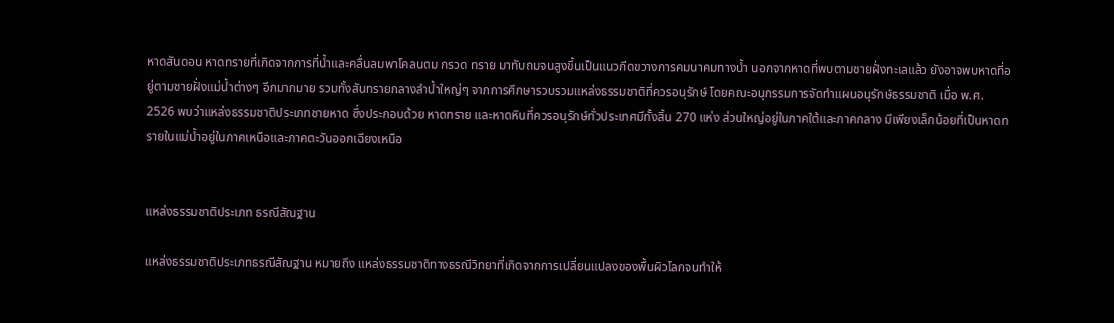หาดสันดอน หาดทรายที่เกิดจากการที่น้ำและคลื่นลมพาโคลนตม กรวด ทราย มาทับถมจนสูงขึ้นเป็นแนวกีดขวางการคมนาคมทางน้ำ นอกจากหาดที่พบตามชายฝั่งทะเลแล้ว ยังอาจพบหาดที่อยู่ตามชายฝั่งแม่น้ำต่างๆ อีกมากมาย รวมทั้งสันทรายกลางลำน้ำใหญ่ๆ จากการศึกษารวบรวมแหล่งธรรมชาติที่ควรอนุรักษ์ โดยคณะอนุกรรมการจัดทำแผนอนุรักษ์ธรรมชาติ เมื่อ พ.ศ. 2526 พบว่าแหล่งธรรมชาติประเภทชายหาด ซึ่งประกอบด้วย หาดทราย และหาดหินที่ควรอนุรักษ์ทั่วประเทศมีทั้งสิ้น 270 แห่ง ส่วนใหญ่อยู่ในภาคใต้และภาคกลาง มีเพียงเล็กน้อยที่เป็นหาดทรายในแม่น้ำอยู่ในภาคเหนือและภาคตะวันออกเฉียงเหนือ


แหล่งธรรมชาติประเภท ธรณีสัณฐาน

แหล่งธรรมชาติประเภทธรณีสัณฐาน หมายถึง แหล่งธรรมชาติทางธรณีวิทยาที่เกิดจากการเปลี่ยนแปลงของพื้นผิวโลกจนทำให้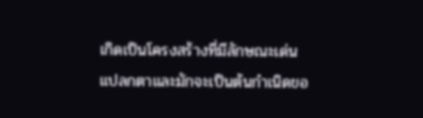เกิดเป็นโครงสร้างที่มีลักษณะเด่น แปลกตาและมักจะเป็นต้นกำเนิดขอ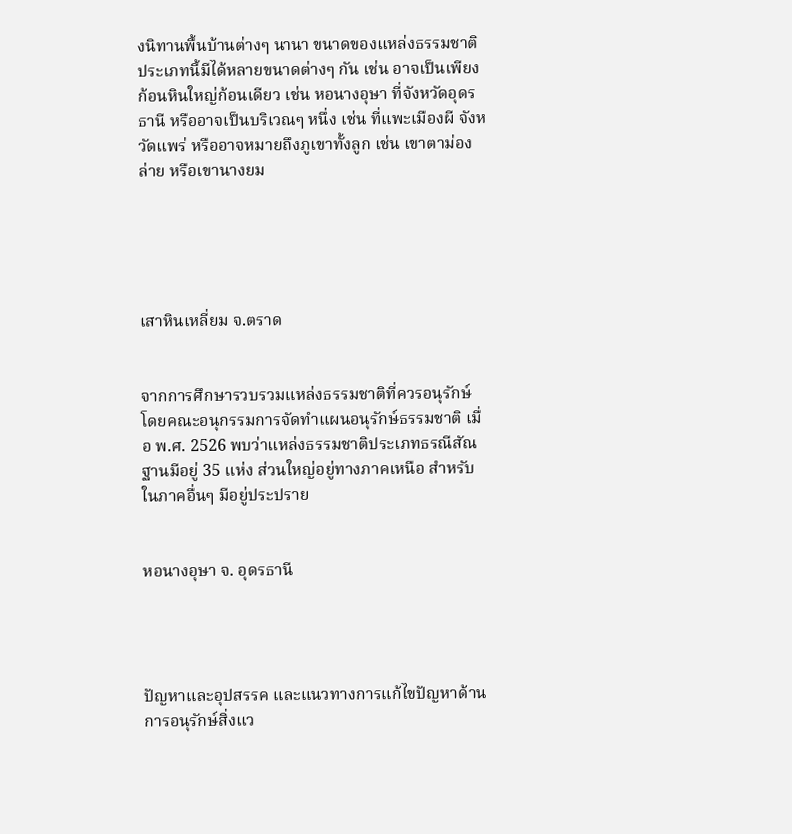งนิทานพื้นบ้านต่างๆ นานา ขนาดของแหล่งธรรมชาติประเภทนี้มีได้หลายขนาดต่างๆ กัน เช่น อาจเป็นเพียงก้อนหินใหญ่ก้อนเดียว เช่น หอนางอุษา ที่จังหวัดอุดรธานี หรืออาจเป็นบริเวณๆ หนึ่ง เช่น ที่แพะเมืองผี จังหวัดแพร่ หรืออาจหมายถึงภูเขาทั้งลูก เช่น เขาตาม่องล่าย หรือเขานางยม





เสาหินเหลี่ยม จ.ตราด


จากการศึกษารวบรวมแหล่งธรรมชาติที่ควรอนุรักษ์ โดยคณะอนุกรรมการจัดทำแผนอนุรักษ์ธรรมชาติ เมื่อ พ.ศ. 2526 พบว่าแหล่งธรรมชาติประเภทธรณีสัณฐานมีอยู่ 35 แห่ง ส่วนใหญ่อยู่ทางภาคเหนือ สำหรับในภาคอื่นๆ มีอยู่ประปราย


หอนางอุษา จ. อุดรธานี




ปัญหาและอุปสรรค และแนวทางการแก้ไขปัญหาด้านการอนุรักษ์สิ่งแว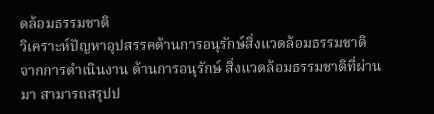ดล้อมธรรมชาติ
วิเคราะห์ปัญหาอุปสรรคด้านการอนุรักษ์สิ่งแวดล้อมธรรมชาติ
จากการดำเนินงาน ด้านการอนุรักษ์ สิ่งแวดล้อมธรรมชาติที่ผ่านมา สามารถสรุปป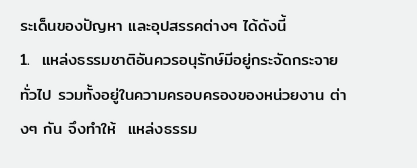ระเด็นของปัญหา และอุปสรรคต่างๆ ได้ดังนี้
1.  แหล่งธรรมชาติอันควรอนุรักษ์มีอยู่กระจัดกระจายทั่วไป รวมทั้งอยู่ในความครอบครองของหน่วยงาน ต่างๆ กัน จึงทำให้  แหล่งธรรม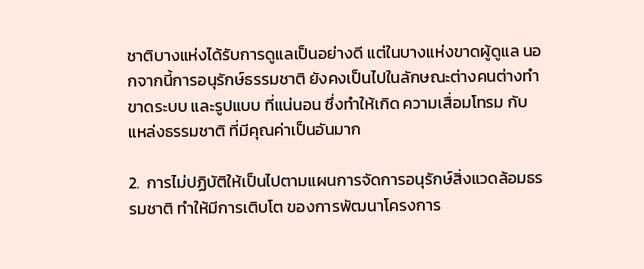ชาติบางแห่งได้รับการดูแลเป็นอย่างดี แต่ในบางแห่งขาดผู้ดูแล นอกจากนี้การอนุรักษ์ธรรมชาติ ยังคงเป็นไปในลักษณะต่างคนต่างทำ ขาดระบบ และรูปแบบ ที่แน่นอน ซึ่งทำให้เกิด ความเสื่อมโทรม กับแหล่งธรรมชาติ ที่มีคุณค่าเป็นอันมาก

2.  การไม่ปฏิบัติให้เป็นไปตามแผนการจัดการอนุรักษ์สิ่งแวดล้อมธรรมชาติ ทำให้มีการเติบโต ของการพัฒนาโครงการ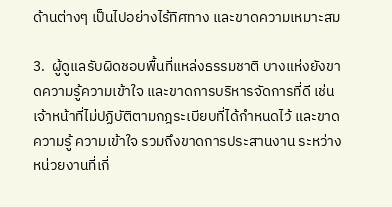ด้านต่างๆ เป็นไปอย่างไร้ทิศทาง และขาดความเหมาะสม

3.  ผู้ดูแลรับผิดชอบพื้นที่แหล่งธรรมชาติ บางแห่งยังขาดความรู้ความเข้าใจ และขาดการบริหารจัดการที่ดี เช่น เจ้าหน้าที่ไม่ปฏิบัติตามกฎระเบียบที่ได้กำหนดไว้ และขาดความรู้ ความเข้าใจ รวมถึงขาดการประสานงาน ระหว่างหน่วยงานที่เกี่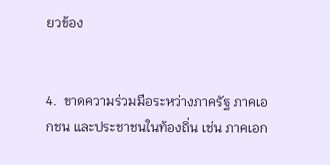ยวข้อง


4.  ขาดความร่วมมือระหว่างภาครัฐ ภาคเอกชน และประชาชนในท้องถิ่น เช่น ภาคเอก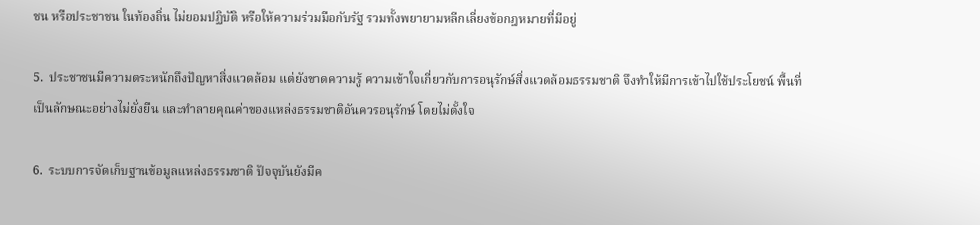ชน หรือประชาชน ในท้องถิ่น ไม่ยอมปฏิบัติ หรือให้ความร่วมมือกับรัฐ รวมทั้งพยายามหลีกเลี่ยงข้อกฎหมายที่มีอยู่

5.  ประชาชนมีความตระหนักถึงปัญหาสิ่งแวดล้อม แต่ยังขาดความรู้ ความเข้าใจเกี่ยวกับการอนุรักษ์สิ่งแวดล้อมธรรมชาติ จึงทำให้มีการเข้าไปใช้ประโยชน์ พื้นที่เป็นลักษณะอย่างไม่ยั่งยืน และทำลายคุณค่าของแหล่งธรรมชาติอันควรอนุรักษ์ โดยไม่ตั้งใจ

6.  ระบบการจัดเก็บฐานข้อมูลแหล่งธรรมชาติ ปัจจุบันยังมีค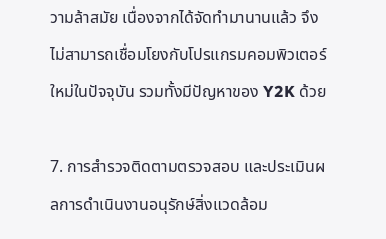วามล้าสมัย เนื่องจากได้จัดทำมานานแล้ว จึงไม่สามารถเชื่อมโยงกับโปรแกรมคอมพิวเตอร์ใหม่ในปัจจุบัน รวมทั้งมีปัญหาของ Y2K ด้วย

7. การสำรวจติดตามตรวจสอบ และประเมินผลการดำเนินงานอนุรักษ์สิ่งแวดล้อม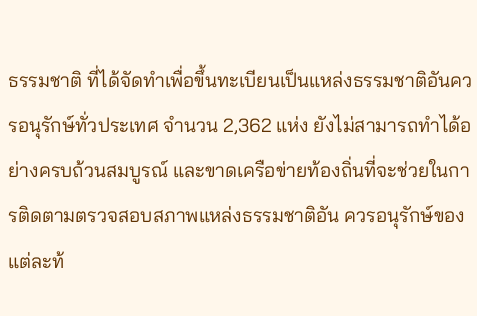ธรรมชาติ ที่ได้จัดทำเพื่อขึ้นทะเบียนเป็นแหล่งธรรมชาติอันควรอนุรักษ์ทั่วประเทศ จำนวน 2,362 แห่ง ยังไม่สามารถทำได้อย่างครบถ้วนสมบูรณ์ และขาดเครือข่ายท้องถิ่นที่จะช่วยในการติดตามตรวจสอบสภาพแหล่งธรรมชาติอัน ควรอนุรักษ์ของแต่ละท้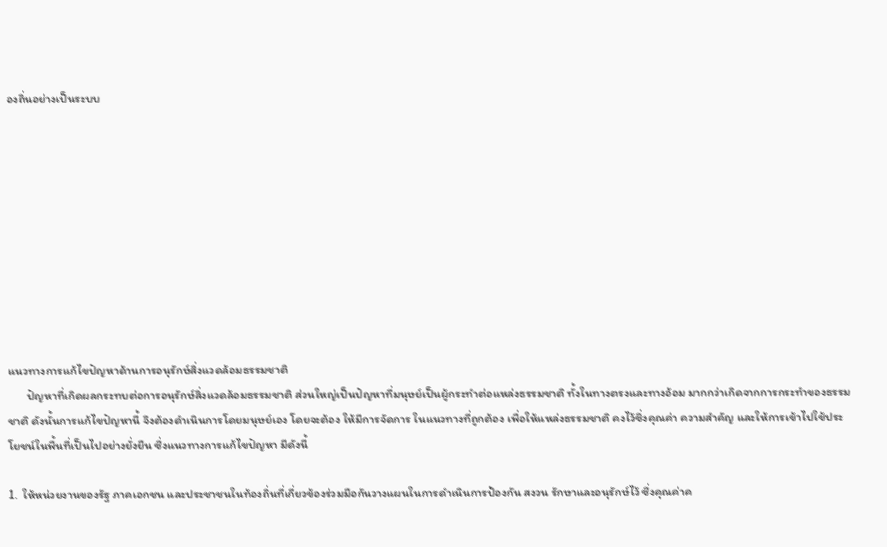องถิ่นอย่างเป็นระบบ










แนวทางการแก้ไขปัญหาด้านการอนุรักษ์สิ่งแวดล้อมธรรมชาติ
       ปัญหาที่เกิดผลกระทบต่อการอนุรักษ์สิ่งแวดล้อมธรรมชาติ ส่วนใหญ่เป็นปัญหาที่มนุษย์เป็นผู้กระทำต่อแหล่งธรรมชาติ ทั้งในทางตรงและทางอ้อม มากกว่าเกิดจากการกระทำของธรรมชาติ ดังนั้นการแก้ไขปัญหานี้ จึงต้องดำเนินการโดยมนุษย์เอง โดยจะต้อง ให้มีการจัดการ ในแนวทางที่ถูกต้อง เพื่อให้แหล่งธรรมชาติ คงไว้ซึ่งคุณค่า ความสำคัญ และให้การเข้าไปใช้ประโยชน์ในพื้นที่เป็นไปอย่างยั่งยืน ซึ่งแนวทางการแก้ไขปัญหา มีดังนี้

1.  ให้หน่วยงานของรัฐ ภาคเอกชน และประชาชนในท้องถิ่นที่เกี่ยวข้องร่วมมือกันวางแผนในการดำเนินการป้องกัน สงวน รักษาและอนุรักษ์ไว้ ซึ่งคุณค่าค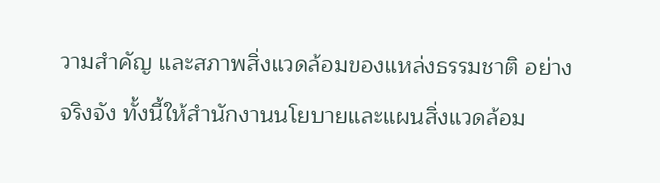วามสำคัญ และสภาพสิ่งแวดล้อมของแหล่งธรรมชาติ อย่างจริงจัง ทั้งนี้ให้สำนักงานนโยบายและแผนสิ่งแวดล้อม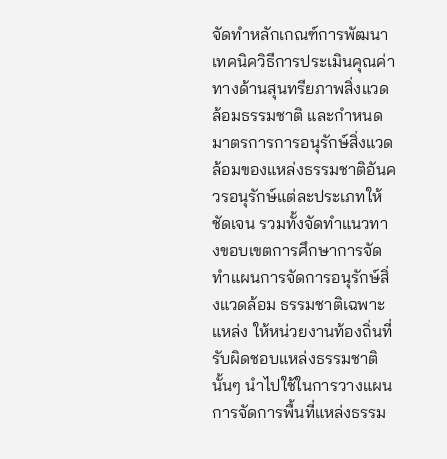จัดทำหลักเกณฑ์การพัฒนาเทคนิควิธีการประเมินคุณค่าทางด้านสุนทรียภาพสิ่งแวดล้อมธรรมชาติ และกำหนดมาตรการการอนุรักษ์สิ่งแวดล้อมของแหล่งธรรมชาติอันควรอนุรักษ์แต่ละประเภทให้ชัดเจน รวมทั้งจัดทำแนวทางขอบเขตการศึกษาการจัดทำแผนการจัดการอนุรักษ์สิ่งแวดล้อม ธรรมชาติเฉพาะแหล่ง ให้หน่วยงานท้องถิ่นที่รับผิดชอบแหล่งธรรมชาตินั้นๆ นำไปใช้ในการวางแผนการจัดการพื้นที่แหล่งธรรม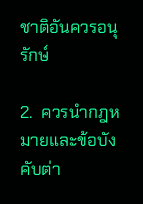ชาติอันควรอนุรักษ์

2.  ควรนำกฎหมายและข้อบังคับต่า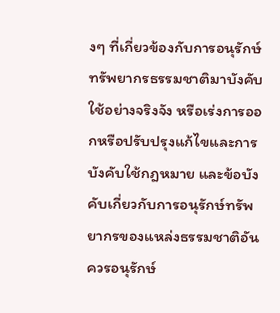งๆ ที่เกี่ยวข้องกับการอนุรักษ์ทรัพยากรธรรมชาติมาบังคับใช้อย่างจริงจัง หรือเร่งการออกหรือปรับปรุงแก้ไขและการบังคับใช้กฎหมาย และข้อบังคับเกี่ยวกับการอนุรักษ์ทรัพยากรของแหล่งธรรมชาติอันควรอนุรักษ์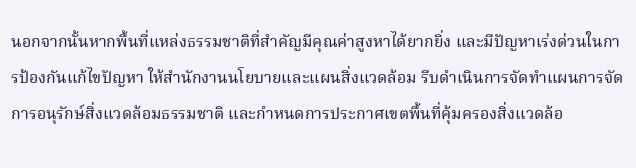นอกจากนั้นหากพื้นที่แหล่งธรรมชาติที่สำคัญมีคุณค่าสูงหาได้ยากยิ่ง และมีปัญหาเร่งด่วนในการป้องกันแก้ไขปัญหา ให้สำนักงานนโยบายและแผนสิ่งแวดล้อม รีบดำเนินการจัดทำแผนการจัดการอนุรักษ์สิ่งแวดล้อมธรรมชาติ และกำหนดการประกาศเขตพื้นที่คุ้มครองสิ่งแวดล้อ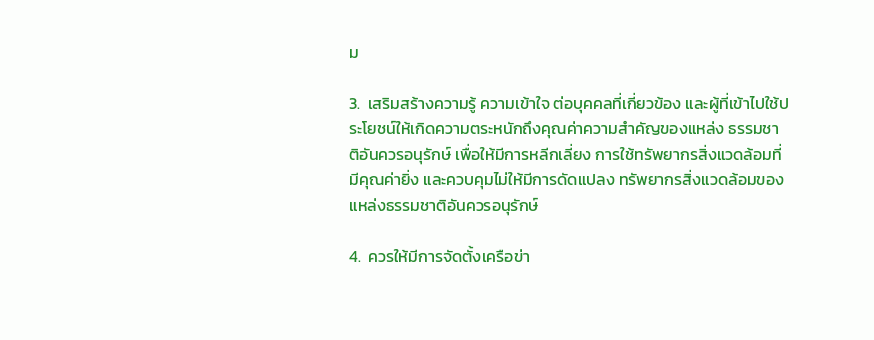ม

3.  เสริมสร้างความรู้ ความเข้าใจ ต่อบุคคลที่เกี่ยวข้อง และผู้ที่เข้าไปใช้ประโยชน์ให้เกิดความตระหนักถึงคุณค่าความสำคัญของแหล่ง ธรรมชาติอันควรอนุรักษ์ เพื่อให้มีการหลีกเลี่ยง การใช้ทรัพยากรสิ่งแวดล้อมที่มีคุณค่ายิ่ง และควบคุมไม่ให้มีการดัดแปลง ทรัพยากรสิ่งแวดล้อมของแหล่งธรรมชาติอันควรอนุรักษ์

4.  ควรให้มีการจัดตั้งเครือข่า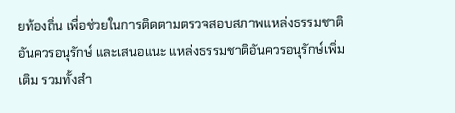ยท้องถิ่น เพื่อช่วยในการติดตามตรวจสอบสภาพแหล่งธรรมชาติอันควรอนุรักษ์ และเสนอแนะ แหล่งธรรมชาติอันควรอนุรักษ์เพิ่มเติม รวมทั้งสำ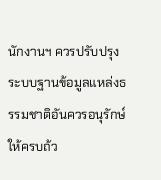นักงานฯ ควรปรับปรุงระบบฐานข้อมูลแหล่งธรรมชาติอันควรอนุรักษ์ให้ครบถ้ว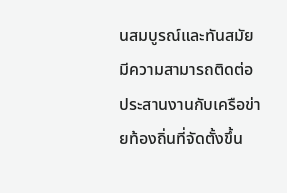นสมบูรณ์และทันสมัย มีความสามารถติดต่อประสานงานกับเครือข่ายท้องถิ่นที่จัดตั้งขึ้น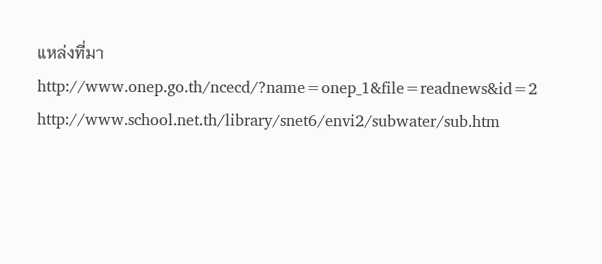แหล่งที่มา
http://www.onep.go.th/ncecd/?name=onep_1&file=readnews&id=2
http://www.school.net.th/library/snet6/envi2/subwater/sub.htm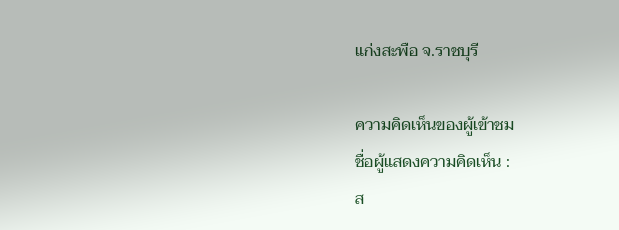แก่งสะพือ จ.ราชบุรี

ความคิดเห็นของผู้เข้าชม
ชื่อผู้แสดงความคิดเห็น :
ส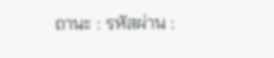ถานะ : รหัสผ่าน :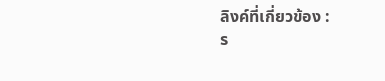ลิงค์ที่เกี่ยวข้อง :
ร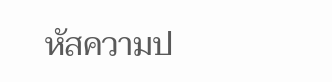หัสความป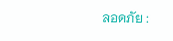ลอดภัย :